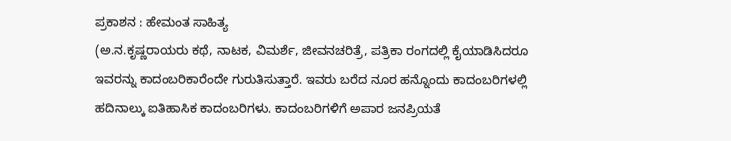ಪ್ರಕಾಶನ : ಹೇಮಂತ ಸಾಹಿತ್ಯ
(ಅ.ನ.ಕೃಷ್ಣರಾಯರು ಕಥೆ, ನಾಟಕ, ವಿಮರ್ಶೆ, ಜೀವನಚರಿತ್ರೆ, ಪತ್ರಿಕಾ ರಂಗದಲ್ಲಿ ಕೈಯಾಡಿಸಿದರೂ ಇವರನ್ನು ಕಾದಂಬರಿಕಾರೆಂದೇ ಗುರುತಿಸುತ್ತಾರೆ. ಇವರು ಬರೆದ ನೂರ ಹನ್ನೊಂದು ಕಾದಂಬರಿಗಳಲ್ಲಿ ಹದಿನಾಲ್ಕು ಐತಿಹಾಸಿಕ ಕಾದಂಬರಿಗಳು. ಕಾದಂಬರಿಗಳಿಗೆ ಅಪಾರ ಜನಪ್ರಿಯತೆ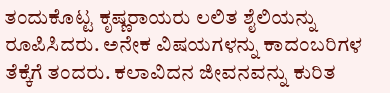ತಂದುಕೊಟ್ಟ ಕೃಷ್ಣರಾಯರು ಲಲಿತ ಶೈಲಿಯನ್ನು ರೂಪಿಸಿದರು. ಅನೇಕ ವಿಷಯಗಳನ್ನು ಕಾದಂಬರಿಗಳ ತೆಕ್ಕೆಗೆ ತಂದರು. ಕಲಾವಿದನ ಜೀವನವನ್ನು ಕುರಿತ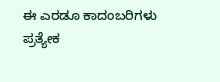ಈ ಎರಡೂ ಕಾದಂಬರಿಗಳು ಪ್ರತ್ಯೇಕ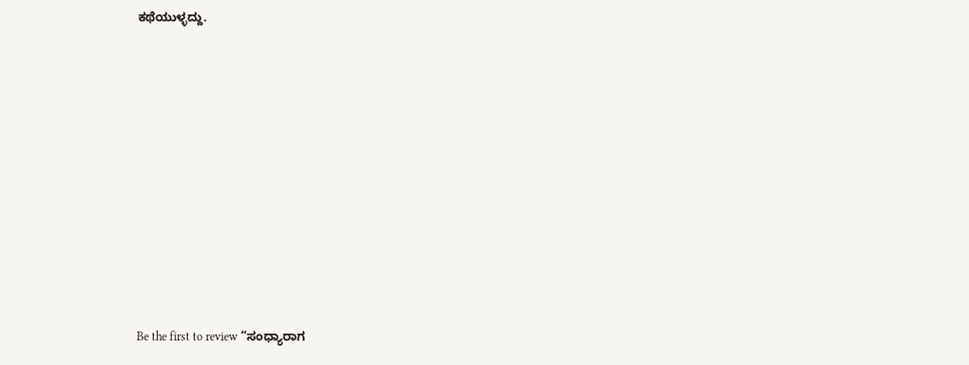ಕಥೆಯುಳ್ಳದ್ದು.











Be the first to review “ಸಂಧ್ಯಾರಾಗ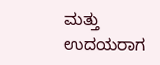ಮತ್ತು ಉದಯರಾಗ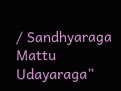/ Sandhyaraga Mattu Udayaraga”